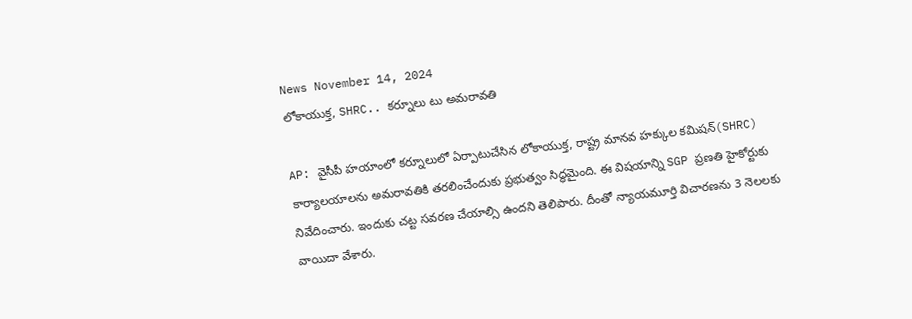News November 14, 2024
లోకాయుక్త, SHRC.. కర్నూలు టు అమరావతి

AP: వైసీపీ హయాంలో కర్నూలులో ఏర్పాటుచేసిన లోకాయుక్త, రాష్ట్ర మానవ హక్కుల కమిషన్(SHRC) కార్యాలయాలను అమరావతికి తరలించేందుకు ప్రభుత్వం సిద్ధమైంది. ఈ విషయాన్ని SGP ప్రణతి హైకోర్టుకు నివేదించారు. ఇందుకు చట్ట సవరణ చేయాల్సి ఉందని తెలిపారు. దీంతో న్యాయమూర్తి విచారణను 3 నెలలకు వాయిదా వేశారు.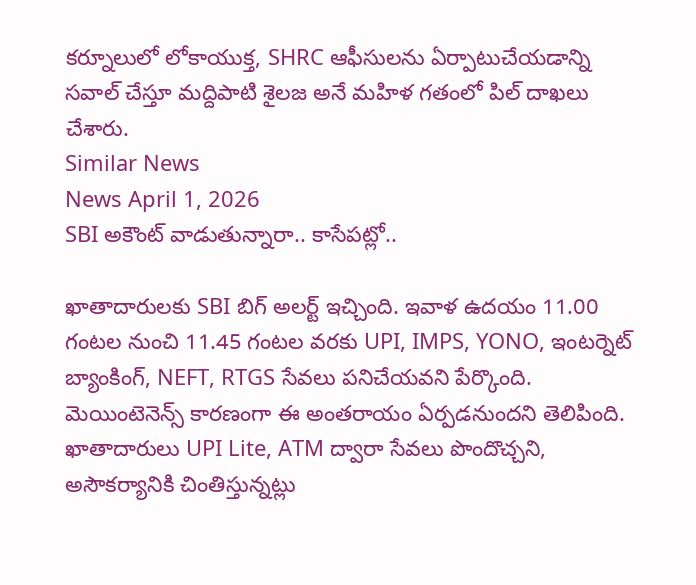కర్నూలులో లోకాయుక్త, SHRC ఆఫీసులను ఏర్పాటుచేయడాన్ని సవాల్ చేస్తూ మద్దిపాటి శైలజ అనే మహిళ గతంలో పిల్ దాఖలు చేశారు.
Similar News
News April 1, 2026
SBI అకౌంట్ వాడుతున్నారా.. కాసేపట్లో..

ఖాతాదారులకు SBI బిగ్ అలర్ట్ ఇచ్చింది. ఇవాళ ఉదయం 11.00 గంటల నుంచి 11.45 గంటల వరకు UPI, IMPS, YONO, ఇంటర్నెట్ బ్యాంకింగ్, NEFT, RTGS సేవలు పనిచేయవని పేర్కొంది. మెయింటెనెన్స్ కారణంగా ఈ అంతరాయం ఏర్పడనుందని తెలిపింది. ఖాతాదారులు UPI Lite, ATM ద్వారా సేవలు పొందొచ్చని, అసౌకర్యానికి చింతిస్తున్నట్లు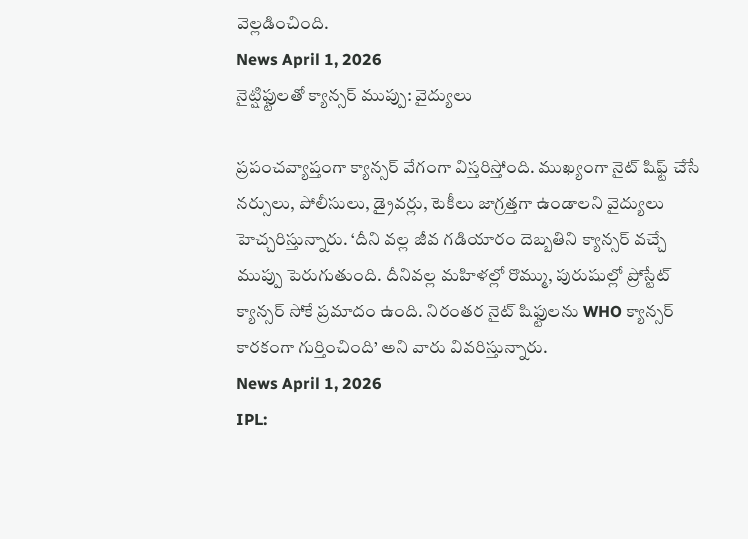వెల్లడించింది.
News April 1, 2026
నైట్షిఫ్టులతో క్యాన్సర్ ముప్పు: వైద్యులు

ప్రపంచవ్యాప్తంగా క్యాన్సర్ వేగంగా విస్తరిస్తోంది. ముఖ్యంగా నైట్ షిఫ్ట్ చేసే నర్సులు, పోలీసులు, డ్రైవర్లు, టెకీలు జాగ్రత్తగా ఉండాలని వైద్యులు హెచ్చరిస్తున్నారు. ‘దీని వల్ల జీవ గడియారం దెబ్బతిని క్యాన్సర్ వచ్చే ముప్పు పెరుగుతుంది. దీనివల్ల మహిళల్లో రొమ్ము, పురుషుల్లో ప్రోస్టేట్ క్యాన్సర్ సోకే ప్రమాదం ఉంది. నిరంతర నైట్ షిఫ్టులను WHO క్యాన్సర్ కారకంగా గుర్తించింది’ అని వారు వివరిస్తున్నారు.
News April 1, 2026
IPL: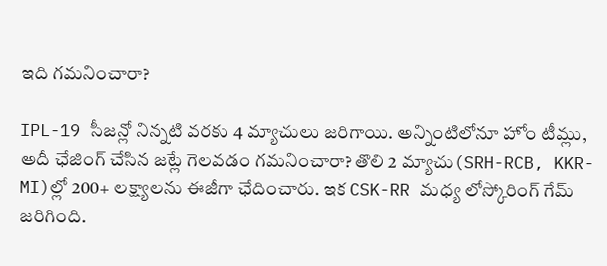ఇది గమనించారా?

IPL-19 సీజన్లో నిన్నటి వరకు 4 మ్యాచులు జరిగాయి. అన్నింటిలోనూ హోం టీమ్లు, అదీ ఛేజింగ్ చేసిన జట్లే గెలవడం గమనించారా? తొలి 2 మ్యాచు(SRH-RCB, KKR-MI)ల్లో 200+ లక్ష్యాలను ఈజీగా ఛేదించారు. ఇక CSK-RR మధ్య లోస్కోరింగ్ గేమ్ జరిగింది.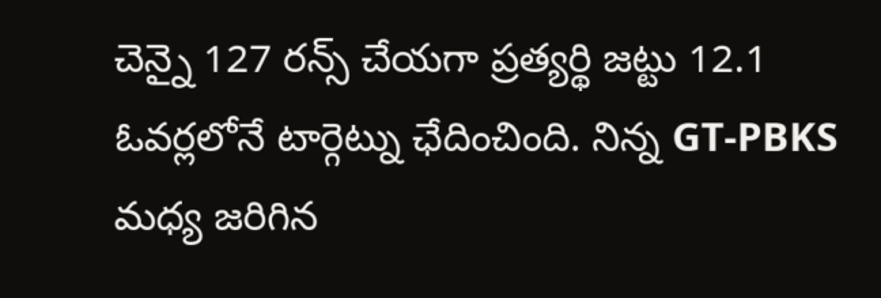చెన్నై 127 రన్స్ చేయగా ప్రత్యర్థి జట్టు 12.1 ఓవర్లలోనే టార్గెట్ను ఛేదించింది. నిన్న GT-PBKS మధ్య జరిగిన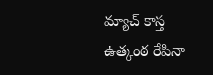మ్యాచ్ కాస్త ఉత్కంఠ రేపినా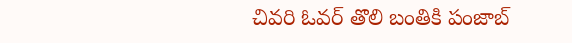చివరి ఓవర్ తొలి బంతికి పంజాబ్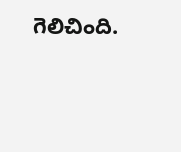గెలిచింది.